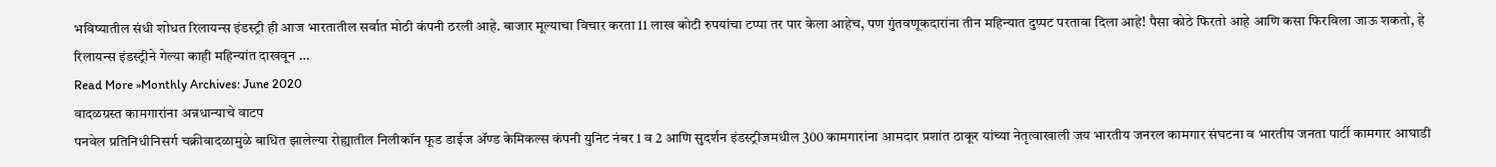भविष्यातील संधी शोधत रिलायन्स इंडस्ट्री ही आज भारतातील सर्वात मोठी कंपनी ठरली आहे. बाजार मूल्याचा विचार करता 11 लाख कोटी रुपयांचा टप्पा तर पार केला आहेच, पण गुंतवणूकदारांना तीन महिन्यात दुप्पट परतावा दिला आहे! पैसा कोठे फिरतो आहे आणि कसा फिरविला जाऊ शकतो, हे रिलायन्स इंडस्ट्रीने गेल्या काही महिन्यांत दाखवून …
Read More »Monthly Archives: June 2020
वादळग्रस्त कामगारांना अन्नधान्याचे वाटप
पनवेल प्रतिनिधीनिसर्ग चक्रीवादळामुळे बाधित झालेल्या रोह्यातील निलीकॉन फूड डाईज ॲण्ड केमिकल्स कंपनी युनिट नंबर 1 व 2 आणि सुदर्शन इंडस्ट्रीजमधील 300 कामगारांना आमदार प्रशांत ठाकूर यांच्या नेतृत्वाखाली जय भारतीय जनरल कामगार संघटना व भारतीय जनता पार्टी कामगार आघाडी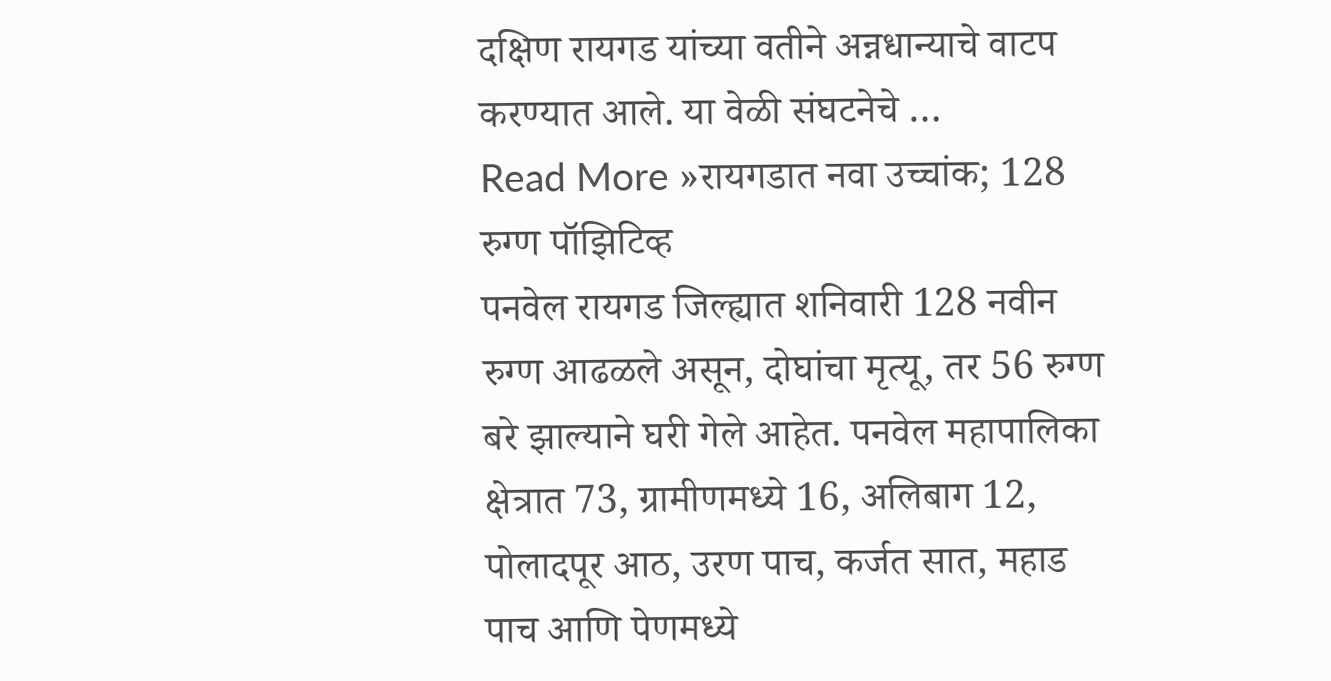दक्षिण रायगड यांच्या वतीने अन्नधान्याचे वाटप करण्यात आले. या वेळी संघटनेचे …
Read More »रायगडात नवा उच्चांक; 128 रुग्ण पॉझिटिव्ह
पनवेल रायगड जिल्ह्यात शनिवारी 128 नवीन रुग्ण आढळले असून, दोघांचा मृत्यू, तर 56 रुग्ण बरे झाल्याने घरी गेले आहेत. पनवेल महापालिका क्षेत्रात 73, ग्रामीणमध्ये 16, अलिबाग 12, पोलादपूर आठ, उरण पाच, कर्जत सात, महाड पाच आणि पेणमध्ये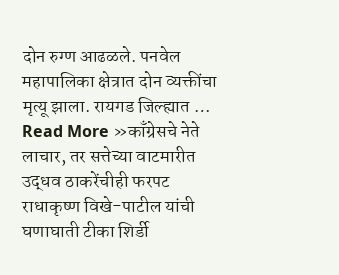दोन रुग्ण आढळले. पनवेल महापालिका क्षेत्रात दोन व्यक्तींचा मृत्यू झाला. रायगड जिल्ह्यात …
Read More »काँग्रेसचे नेते लाचार, तर सत्तेच्या वाटमारीत उद्धव ठाकरेंचीही फरपट
राधाकृष्ण विखे-पाटील यांची घणाघाती टीका शिर्डी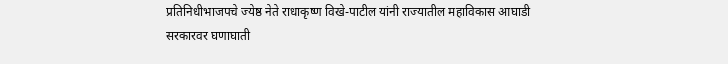प्रतिनिधीभाजपचे ज्येष्ठ नेते राधाकृष्ण विखे-पाटील यांनी राज्यातील महाविकास आघाडी सरकारवर घणाघाती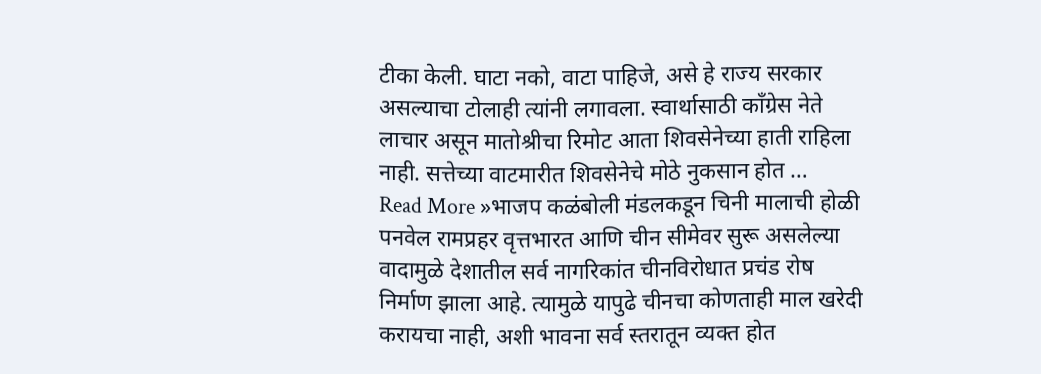टीका केली. घाटा नको, वाटा पाहिजे, असे हे राज्य सरकार असल्याचा टोलाही त्यांनी लगावला. स्वार्थासाठी काँग्रेस नेते लाचार असून मातोश्रीचा रिमोट आता शिवसेनेच्या हाती राहिला नाही. सत्तेच्या वाटमारीत शिवसेनेचे मोठे नुकसान होत …
Read More »भाजप कळंबोली मंडलकडून चिनी मालाची होळी
पनवेल रामप्रहर वृत्तभारत आणि चीन सीमेवर सुरू असलेल्या वादामुळे देशातील सर्व नागरिकांत चीनविरोधात प्रचंड रोष निर्माण झाला आहे. त्यामुळे यापुढे चीनचा कोणताही माल खरेदी करायचा नाही, अशी भावना सर्व स्तरातून व्यक्त होत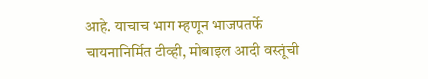आहे. याचाच भाग म्हणून भाजपतर्फे चायनानिर्मित टीव्ही, मोबाइल आदी वस्तूंची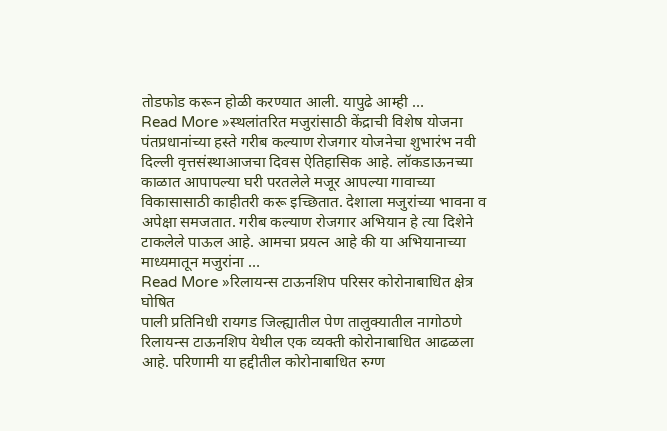तोडफोड करून होळी करण्यात आली. यापुढे आम्ही …
Read More »स्थलांतरित मजुरांसाठी केंद्राची विशेष योजना
पंतप्रधानांच्या हस्ते गरीब कल्याण रोजगार योजनेचा शुभारंभ नवी दिल्ली वृत्तसंस्थाआजचा दिवस ऐतिहासिक आहे. लॉकडाऊनच्या काळात आपापल्या घरी परतलेले मजूर आपल्या गावाच्या विकासासाठी काहीतरी करू इच्छितात. देशाला मजुरांच्या भावना व अपेक्षा समजतात. गरीब कल्याण रोजगार अभियान हे त्या दिशेने टाकलेले पाऊल आहे. आमचा प्रयत्न आहे की या अभियानाच्या माध्यमातून मजुरांना …
Read More »रिलायन्स टाऊनशिप परिसर कोरोनाबाधित क्षेत्र घोषित
पाली प्रतिनिधी रायगड जिल्ह्यातील पेण तालुक्यातील नागोठणे रिलायन्स टाऊनशिप येथील एक व्यक्ती कोरोनाबाधित आढळला आहे. परिणामी या हद्दीतील कोरोनाबाधित रुग्ण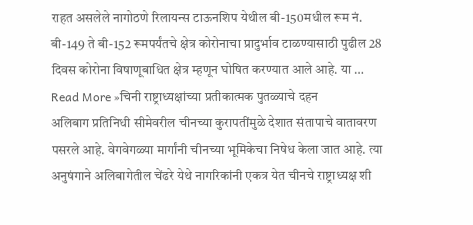राहत असलेले नागोठणे रिलायन्स टाऊनशिप येथील बी-150मधील रूम नं. बी-149 ते बी-152 रूमपर्यंतचे क्षेत्र कोरोनाचा प्रादुर्भाव टाळण्यासाठी पुढील 28 दिवस कोरोना विषाणूबाधित क्षेत्र म्हणून घोषित करण्यात आले आहे. या …
Read More »चिनी राष्ट्राध्यक्षांच्या प्रतीकात्मक पुतळ्याचे दहन
अलिबाग प्रतिनिधी सीमेवरील चीनच्या कुरापतींमुळे देशात संतापाचे वातावरण पसरले आहे. वेगवेगळ्या मार्गांनी चीनच्या भूमिकेचा निषेध केला जात आहे. त्या अनुषंगाने अलिबागेतील चेंढरे येथे नागरिकांनी एकत्र येत चीनचे राष्ट्राध्यक्ष शी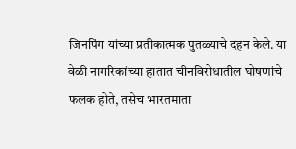जिनपिंग यांच्या प्रतीकात्मक पुतळ्याचे दहन केले. या वेळी नागरिकांच्या हातात चीनविरोधातील घोषणांचे फलक होते, तसेच भारतमाता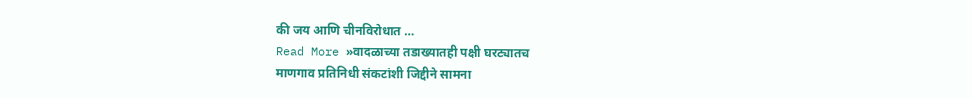की जय आणि चीनविरोधात …
Read More »वादळाच्या तडाख्यातही पक्षी घरट्यातच
माणगाव प्रतिनिधी संकटांशी जिद्दीने सामना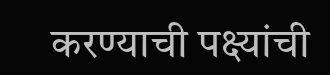करण्याची पक्ष्यांची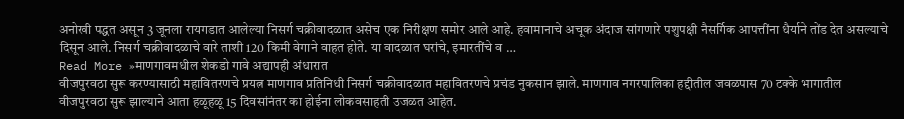अनोखी पद्धत असून 3 जूनला रायगडात आलेल्या निसर्ग चक्रीवादळात असेच एक निरीक्षण समोर आले आहे. हवामानाचे अचूक अंदाज सांगणारे पशुपक्षी नैसर्गिक आपत्तींना धैर्याने तोंड देत असल्याचे दिसून आले. निसर्ग चक्रीवादळाचे वारे ताशी 120 किमी वेगाने वाहत होते. या वादळात घरांचे, इमारतींचे व …
Read More »माणगावमधील शेकडो गावे अद्यापही अंधारात
वीजपुरवठा सुरू करण्यासाठी महावितरणचे प्रयत्न माणगाव प्रतिनिधी निसर्ग चक्रीवादळात महावितरणचे प्रचंड नुकसान झाले. माणगाव नगरपालिका हद्दीतील जवळपास 70 टक्के भागातील वीजपुरवठा सुरू झाल्याने आता हळूहळू 15 दिवसांनंतर का होईना लोकवसाहती उजळत आहेत.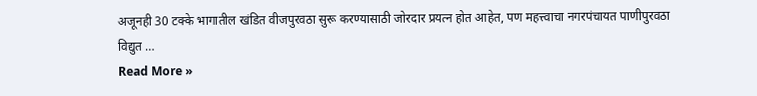अजूनही 30 टक्के भागातील खंडित वीजपुरवठा सुरू करण्यासाठी जोरदार प्रयत्न होत आहेत, पण महत्त्वाचा नगरपंचायत पाणीपुरवठा विद्युत …
Read More »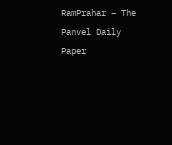RamPrahar – The Panvel Daily Paper